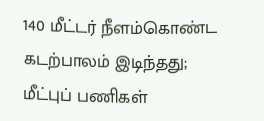140 மீட்டர் நீளம்கொண்ட கடற்பாலம் இடிந்தது; மீட்புப் பணிகள்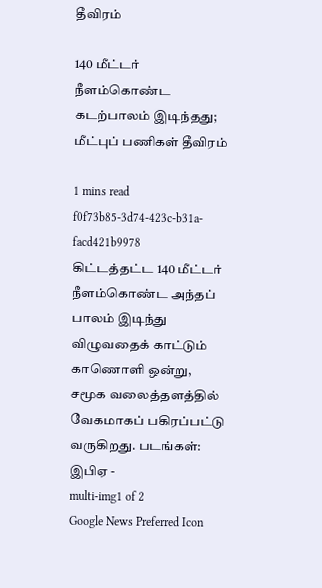தீவிரம்

140 மீட்டர் நீளம்கொண்ட கடற்பாலம் இடிந்தது; மீட்புப் பணிகள் தீவிரம்

1 mins read
f0f73b85-3d74-423c-b31a-facd421b9978
கிட்டத்தட்ட 140 மீட்டர் நீளம்கொண்ட அந்தப் பாலம் இடிந்து விழுவதைக் காட்டும் காணொளி ஒன்று, சமூக வலைத்தளத்தில் வேகமாகப் பகிரப்பட்டு வருகிறது. படங்கள்: இபிஏ -
multi-img1 of 2
Google News Preferred Icon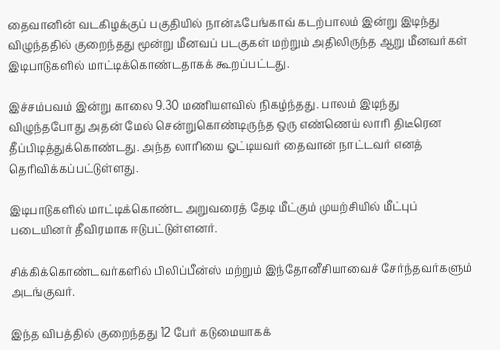தைவானின் வடகிழக்குப் பகுதியில் நான்ஃபேங்காவ் கடற்பாலம் இன்று இடிந்து விழுந்ததில் குறைந்தது மூன்று மீனவப் படகுகள் மற்றும் அதிலிருந்த ஆறு மீனவர்கள் இடிபாடுகளில் மாட்டிக்கொண்டதாகக் கூறப்பட்டது.

இச்சம்பவம் இன்று காலை 9.30 மணியளவில் நிகழ்ந்தது. பாலம் இடிந்து விழுந்தபோது அதன் மேல் சென்றுகொண்டிருந்த ஒரு எண்ணெய் லாரி திடீரென தீப்பிடித்துக்கொண்டது. அந்த லாரியை ஓட்டியவர் தைவான் நாட்டவர் எனத் தெரிவிக்கப்பட்டுள்ளது.

இடிபாடுகளில் மாட்டிக்கொண்ட அறுவரைத் தேடி மீட்கும் முயற்சியில் மீட்புப் படையினர் தீவிரமாக ஈடுபட்டுள்ளனர்.

சிக்கிக்கொண்டவர்களில் பிலிப்பீன்ஸ் மற்றும் இந்தோனீசியாவைச் சேர்ந்தவர்களும் அடங்குவர்.

இந்த விபத்தில் குறைந்தது 12 பேர் கடுமையாகக்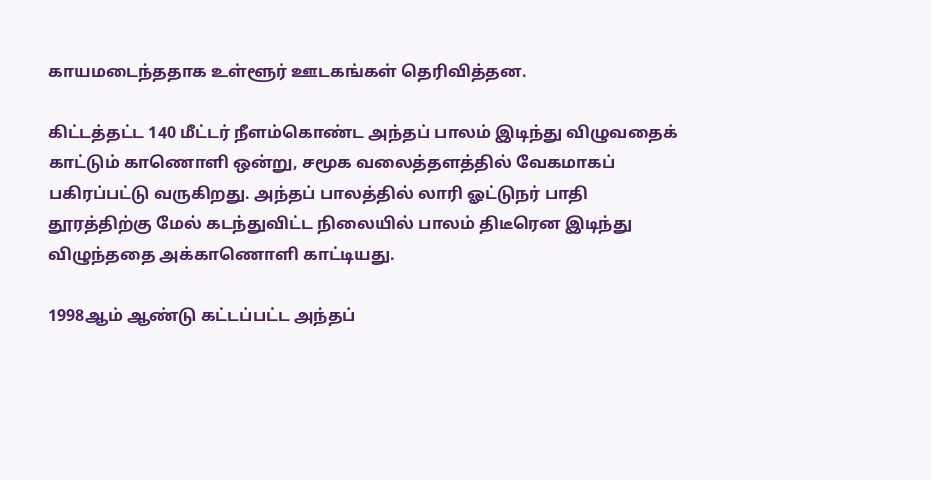காயமடைந்ததாக உள்ளூர் ஊடகங்கள் தெரிவித்தன.

கிட்டத்தட்ட 140 மீட்டர் நீளம்கொண்ட அந்தப் பாலம் இடிந்து விழுவதைக் காட்டும் காணொளி ஒன்று, சமூக வலைத்தளத்தில் வேகமாகப் பகிரப்பட்டு வருகிறது. அந்தப் பாலத்தில் லாரி ஓட்டுநர் பாதி தூரத்திற்கு மேல் கடந்துவிட்ட நிலையில் பாலம் திடீரென இடிந்து விழுந்ததை அக்காணொளி காட்டியது.

1998ஆம் ஆண்டு கட்டப்பட்ட அந்தப்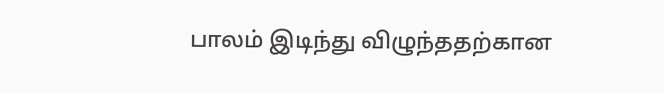பாலம் இடிந்து விழுந்ததற்கான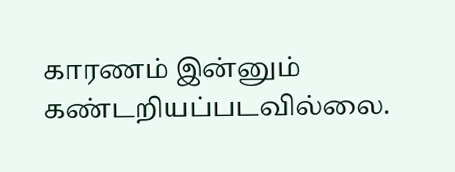காரணம் இன்னும் கண்டறியப்படவில்லை.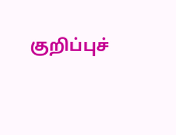குறிப்புச்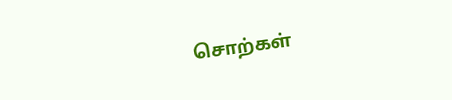சொற்கள்